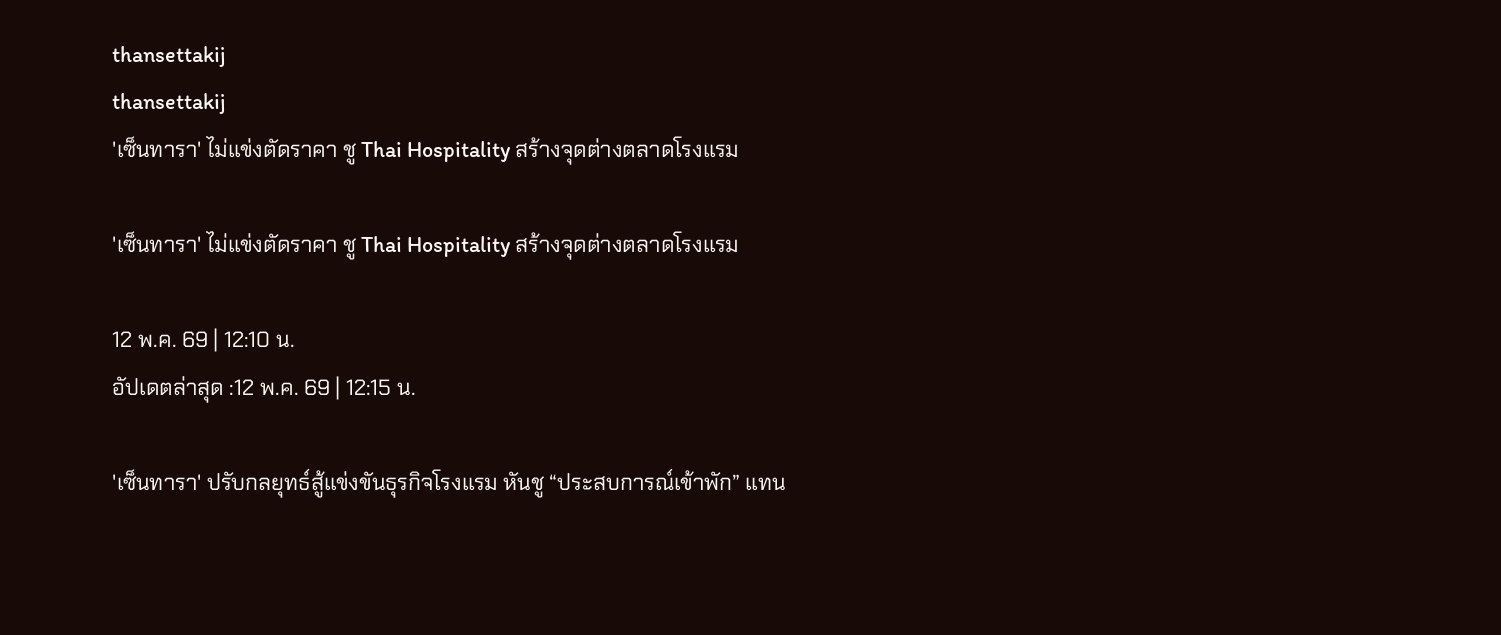thansettakij
thansettakij
'เซ็นทารา' ไม่แข่งตัดราคา ชู Thai Hospitality สร้างจุดต่างตลาดโรงแรม

'เซ็นทารา' ไม่แข่งตัดราคา ชู Thai Hospitality สร้างจุดต่างตลาดโรงแรม

12 พ.ค. 69 | 12:10 น.
อัปเดตล่าสุด :12 พ.ค. 69 | 12:15 น.

'เซ็นทารา' ปรับกลยุทธ์สู้แข่งขันธุรกิจโรงแรม หันชู “ประสบการณ์เข้าพัก” แทน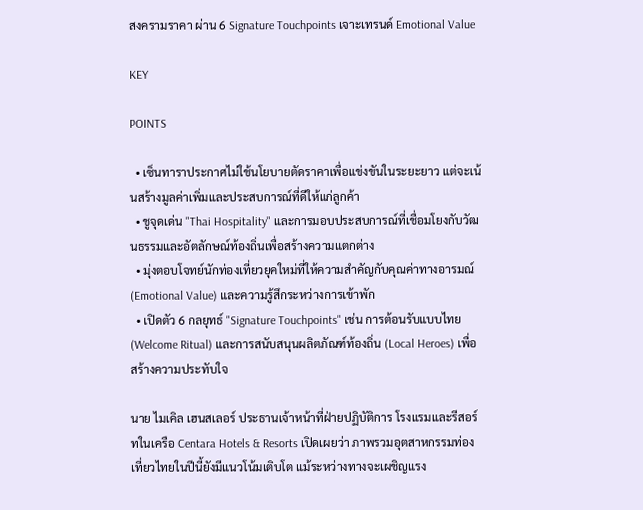สงครามราคา ผ่าน 6 Signature Touchpoints เจาะเทรนด์ Emotional Value

KEY

POINTS

  • เซ็นทาราประกาศไม่ใช้นโยบายตัดราคาเพื่อแข่งขันในระยะยาว แต่จะเน้นสร้างมูลค่าเพิ่มและประสบการณ์ที่ดีให้แก่ลูกค้า
  • ชูจุดเด่น "Thai Hospitality" และการมอบประสบการณ์ที่เชื่อมโยงกับวัฒนธรรมและอัตลักษณ์ท้องถิ่นเพื่อสร้างความแตกต่าง
  • มุ่งตอบโจทย์นักท่องเที่ยวยุคใหม่ที่ให้ความสำคัญกับคุณค่าทางอารมณ์ (Emotional Value) และความรู้สึกระหว่างการเข้าพัก
  • เปิดตัว 6 กลยุทธ์ "Signature Touchpoints" เช่น การต้อนรับแบบไทย (Welcome Ritual) และการสนับสนุนผลิตภัณฑ์ท้องถิ่น (Local Heroes) เพื่อสร้างความประทับใจ

นาย ไมเคิล เฮนสเลอร์ ประธานเจ้าหน้าที่ฝ่ายปฏิบัติการ โรงแรมและรีสอร์ทในเครือ Centara Hotels & Resorts เปิดเผยว่า ภาพรวมอุตสาหกรรมท่องเที่ยวไทยในปีนี้ยังมีแนวโน้มเติบโต แม้ระหว่างทางจะเผชิญแรง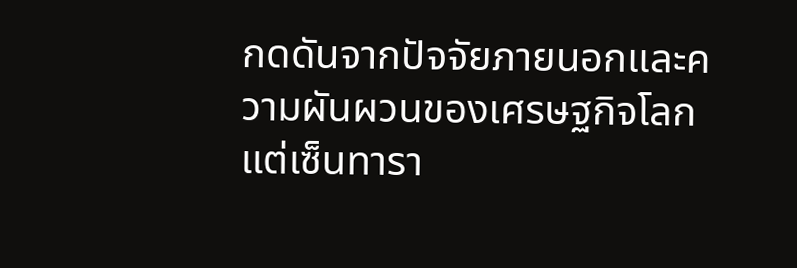กดดันจากปัจจัยภายนอกและความผันผวนของเศรษฐกิจโลก แต่เซ็นทารา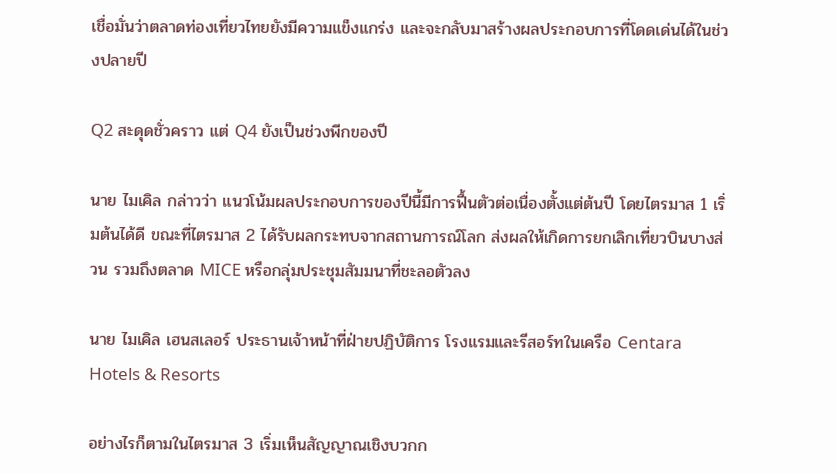เชื่อมั่นว่าตลาดท่องเที่ยวไทยยังมีความแข็งแกร่ง และจะกลับมาสร้างผลประกอบการที่โดดเด่นได้ในช่วงปลายปี

Q2 สะดุดชั่วคราว แต่ Q4 ยังเป็นช่วงพีกของปี

นาย ไมเคิล กล่าวว่า แนวโน้มผลประกอบการของปีนี้มีการฟื้นตัวต่อเนื่องตั้งแต่ต้นปี โดยไตรมาส 1 เริ่มต้นได้ดี ขณะที่ไตรมาส 2 ได้รับผลกระทบจากสถานการณ์โลก ส่งผลให้เกิดการยกเลิกเที่ยวบินบางส่วน รวมถึงตลาด MICE หรือกลุ่มประชุมสัมมนาที่ชะลอตัวลง

นาย ไมเคิล เฮนสเลอร์ ประธานเจ้าหน้าที่ฝ่ายปฏิบัติการ โรงแรมและรีสอร์ทในเครือ Centara Hotels & Resorts

อย่างไรก็ตามในไตรมาส 3 เริ่มเห็นสัญญาณเชิงบวกก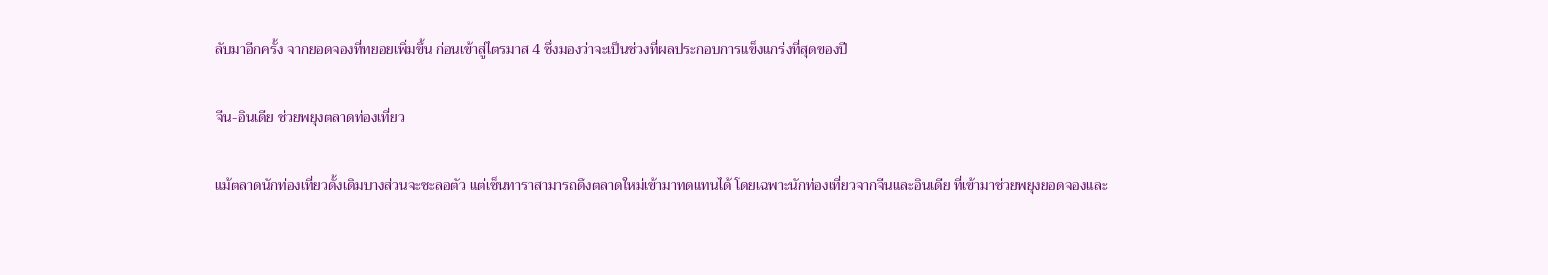ลับมาอีกครั้ง จากยอดจองที่ทยอยเพิ่มขึ้น ก่อนเข้าสู่ไตรมาส 4 ซึ่งมองว่าจะเป็นช่วงที่ผลประกอบการแข็งแกร่งที่สุดของปี

จีน-อินเดีย ช่วยพยุงตลาดท่องเที่ยว

แม้ตลาดนักท่องเที่ยวดั้งเดิมบางส่วนจะชะลอตัว แต่เซ็นทาราสามารถดึงตลาดใหม่เข้ามาทดแทนได้ โดยเฉพาะนักท่องเที่ยวจากจีนและอินเดีย ที่เข้ามาช่วยพยุงยอดจองและ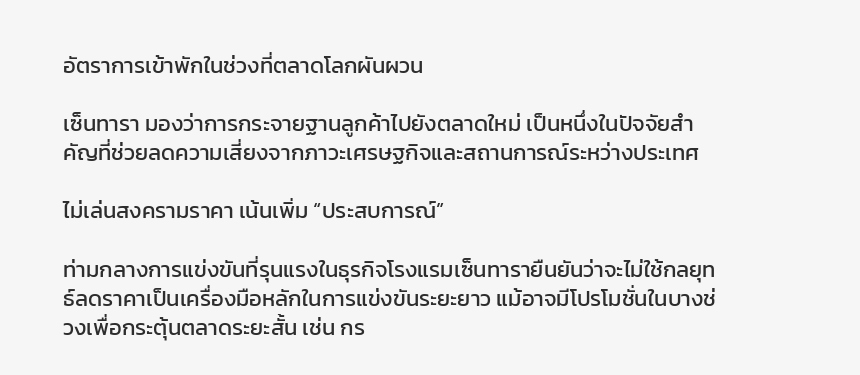อัตราการเข้าพักในช่วงที่ตลาดโลกผันผวน

เซ็นทารา มองว่าการกระจายฐานลูกค้าไปยังตลาดใหม่ เป็นหนึ่งในปัจจัยสำคัญที่ช่วยลดความเสี่ยงจากภาวะเศรษฐกิจและสถานการณ์ระหว่างประเทศ

ไม่เล่นสงครามราคา เน้นเพิ่ม “ประสบการณ์”

ท่ามกลางการแข่งขันที่รุนแรงในธุรกิจโรงแรมเซ็นทารายืนยันว่าจะไม่ใช้กลยุทธ์ลดราคาเป็นเครื่องมือหลักในการแข่งขันระยะยาว แม้อาจมีโปรโมชั่นในบางช่วงเพื่อกระตุ้นตลาดระยะสั้น เช่น กร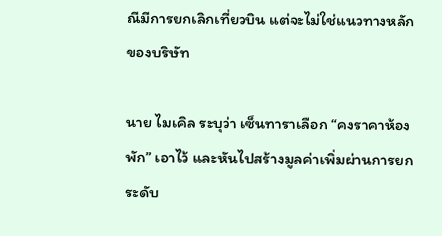ณีมีการยกเลิกเที่ยวบิน แต่จะไม่ใช่แนวทางหลักของบริษัท

นาย ไมเคิล ระบุว่า เซ็นทาราเลือก “คงราคาห้องพัก” เอาไว้ และหันไปสร้างมูลค่าเพิ่มผ่านการยกระดับ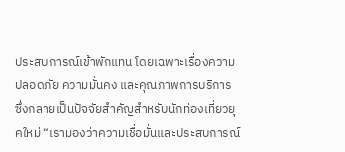ประสบการณ์เข้าพักแทน โดยเฉพาะเรื่องความปลอดภัย ความมั่นคง และคุณภาพการบริการ ซึ่งกลายเป็นปัจจัยสำคัญสำหรับนักท่องเที่ยวยุคใหม่ “เรามองว่าความเชื่อมั่นและประสบการณ์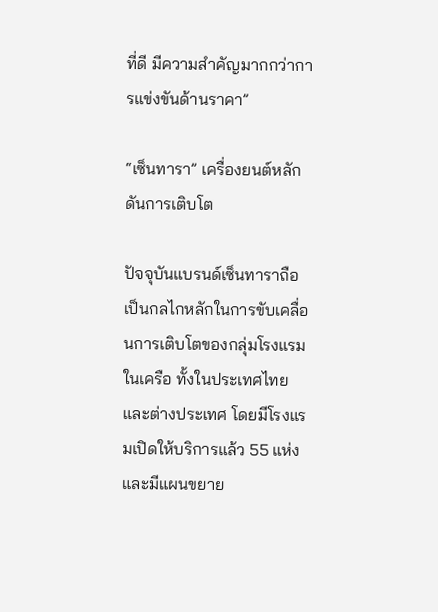ที่ดี มีความสำคัญมากกว่าการแข่งขันด้านราคา”

“เซ็นทารา” เครื่องยนต์หลักดันการเติบโต

ปัจจุบันแบรนด์เซ็นทาราถือเป็นกลไกหลักในการขับเคลื่อนการเติบโตของกลุ่มโรงแรมในเครือ ทั้งในประเทศไทยและต่างประเทศ โดยมีโรงแรมเปิดให้บริการแล้ว 55 แห่ง และมีแผนขยาย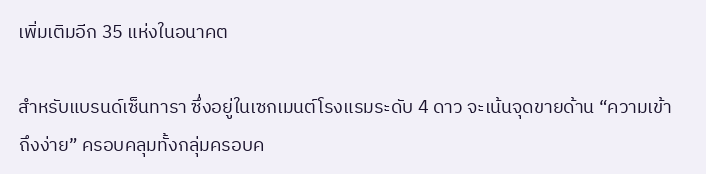เพิ่มเติมอีก 35 แห่งในอนาคต

สำหรับแบรนด์เซ็นทารา ซึ่งอยู่ในเซกเมนต์โรงแรมระดับ 4 ดาว จะเน้นจุดขายด้าน “ความเข้าถึงง่าย” ครอบคลุมทั้งกลุ่มครอบค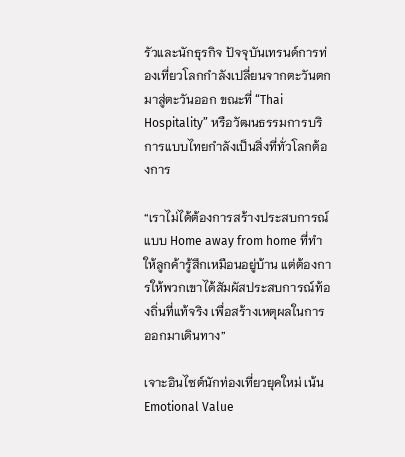รัวและนักธุรกิจ ปัจจุบันเทรนด์การท่องเที่ยวโลกกำลังเปลี่ยนจากตะวันตกมาสู่ตะวันออก ขณะที่ “Thai Hospitality” หรือวัฒนธรรมการบริการแบบไทยกำลังเป็นสิ่งที่ทั่วโลกต้องการ

“เราไม่ได้ต้องการสร้างประสบการณ์แบบ Home away from home ที่ทำให้ลูกค้ารู้สึกเหมือนอยู่บ้าน แต่ต้องการให้พวกเขาได้สัมผัสประสบการณ์ท้องถิ่นที่แท้จริง เพื่อสร้างเหตุผลในการออกมาเดินทาง”

เจาะอินไซต์นักท่องเที่ยวยุคใหม่ เน้น Emotional Value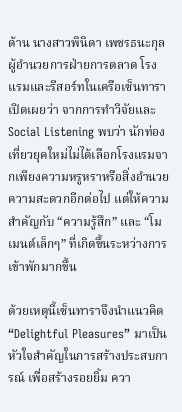ด้าน นางสาวพินิดา เพชรธนะกุล ผู้อำนวยการฝ่ายการตลาด โรงแรมและรีสอร์ทในเครือเซ็นทารา เปิดเผยว่า จากการทำวิจัยและ Social Listening พบว่า นักท่องเที่ยวยุคใหม่ไม่ได้เลือกโรงแรมจากเพียงความหรูหราหรือสิ่งอำนวยความสะดวกอีกต่อไป แต่ให้ความสำคัญกับ “ความรู้สึก” และ “โมเมนต์เล็กๆ” ที่เกิดขึ้นระหว่างการเข้าพักมากขึ้น

ด้วยเหตุนี้เซ็นทาราจึงนำแนวคิด “Delightful Pleasures” มาเป็นหัวใจสำคัญในการสร้างประสบการณ์ เพื่อสร้างรอยยิ้ม ควา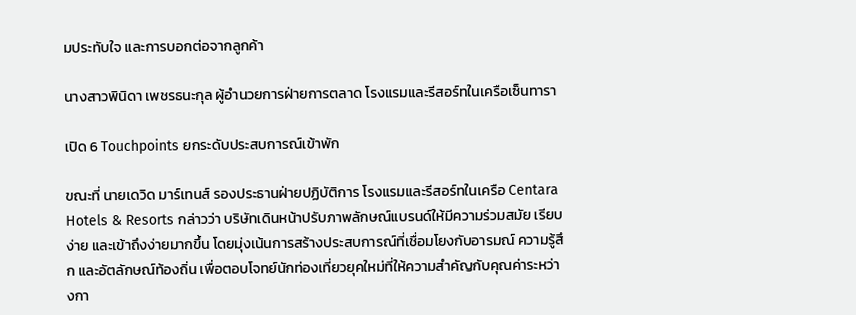มประทับใจ และการบอกต่อจากลูกค้า

นางสาวพินิดา เพชรธนะกุล ผู้อำนวยการฝ่ายการตลาด โรงแรมและรีสอร์ทในเครือเซ็นทารา

เปิด 6 Touchpoints ยกระดับประสบการณ์เข้าพัก

ขณะที่ นายเดวิด มาร์เทนส์ รองประธานฝ่ายปฏิบัติการ โรงแรมและรีสอร์ทในเครือ Centara Hotels & Resorts กล่าวว่า บริษัทเดินหน้าปรับภาพลักษณ์แบรนด์ให้มีความร่วมสมัย เรียบง่าย และเข้าถึงง่ายมากขึ้น โดยมุ่งเน้นการสร้างประสบการณ์ที่เชื่อมโยงกับอารมณ์ ความรู้สึก และอัตลักษณ์ท้องถิ่น เพื่อตอบโจทย์นักท่องเที่ยวยุคใหม่ที่ให้ความสำคัญกับคุณค่าระหว่างกา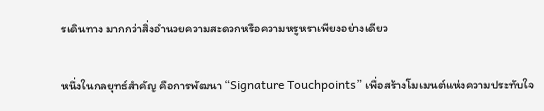รเดินทาง มากกว่าสิ่งอำนวยความสะดวกหรือความหรูหราเพียงอย่างเดียว

หนึ่งในกลยุทธ์สำคัญ คือการพัฒนา “Signature Touchpoints” เพื่อสร้างโมเมนต์แห่งความประทับใจ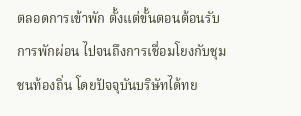ตลอดการเข้าพัก ตั้งแต่ขั้นตอนต้อนรับ การพักผ่อน ไปจนถึงการเชื่อมโยงกับชุมชนท้องถิ่น โดยปัจจุบันบริษัทได้ทย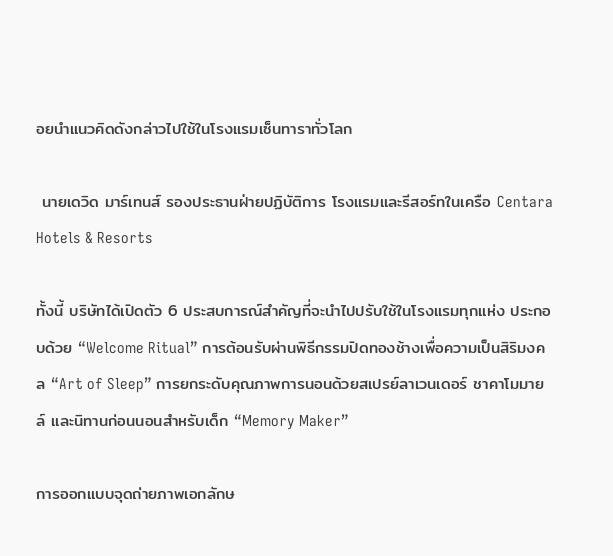อยนำแนวคิดดังกล่าวไปใช้ในโรงแรมเซ็นทาราทั่วโลก

 นายเดวิด มาร์เทนส์ รองประธานฝ่ายปฏิบัติการ โรงแรมและรีสอร์ทในเครือ Centara Hotels & Resorts

ทั้งนี้ บริษัทได้เปิดตัว 6 ประสบการณ์สำคัญที่จะนำไปปรับใช้ในโรงแรมทุกแห่ง ประกอบด้วย “Welcome Ritual” การต้อนรับผ่านพิธีกรรมปิดทองช้างเพื่อความเป็นสิริมงคล “Art of Sleep” การยกระดับคุณภาพการนอนด้วยสเปรย์ลาเวนเดอร์ ชาคาโมมายล์ และนิทานก่อนนอนสำหรับเด็ก “Memory Maker”

การออกแบบจุดถ่ายภาพเอกลักษ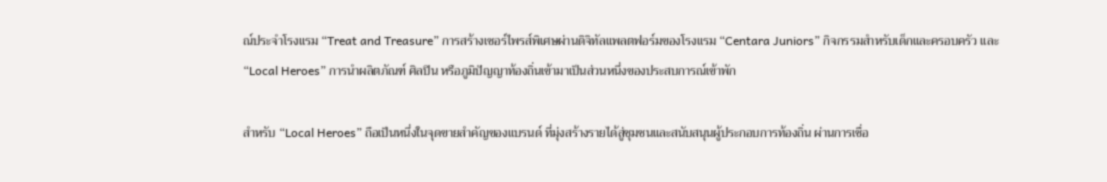ณ์ประจำโรงแรม “Treat and Treasure” การสร้างเซอร์ไพรส์พิเศษผ่านดิจิทัลแพลตฟอร์มของโรงแรม “Centara Juniors” กิจกรรมสำหรับเด็กและครอบครัว และ “Local Heroes” การนำผลิตภัณฑ์ ศิลปิน หรือภูมิปัญญาท้องถิ่นเข้ามาเป็นส่วนหนึ่งของประสบการณ์เข้าพัก

สำหรับ “Local Heroes” ถือเป็นหนึ่งในจุดขายสำคัญของแบรนด์ ที่มุ่งสร้างรายได้สู่ชุมชนและสนับสนุนผู้ประกอบการท้องถิ่น ผ่านการเชื่อ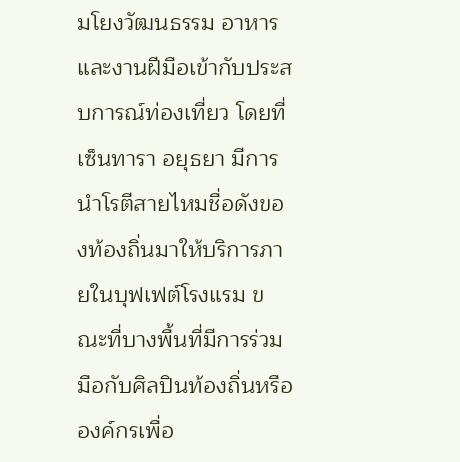มโยงวัฒนธรรม อาหาร และงานฝีมือเข้ากับประสบการณ์ท่องเที่ยว โดยที่เซ็นทารา อยุธยา มีการนำโรตีสายไหมชื่อดังของท้องถิ่นมาให้บริการภายในบุฟเฟต์โรงแรม ขณะที่บางพื้นที่มีการร่วมมือกับศิลปินท้องถิ่นหรือองค์กรเพื่อ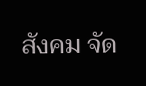สังคม จัด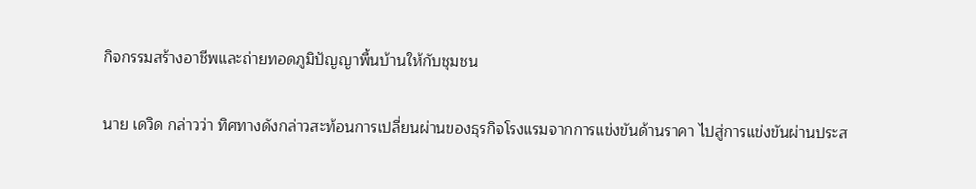กิจกรรมสร้างอาชีพและถ่ายทอดภูมิปัญญาพื้นบ้านให้กับชุมชน

นาย เดวิด กล่าวว่า ทิศทางดังกล่าวสะท้อนการเปลี่ยนผ่านของธุรกิจโรงแรมจากการแข่งขันด้านราคา ไปสู่การแข่งขันผ่านประส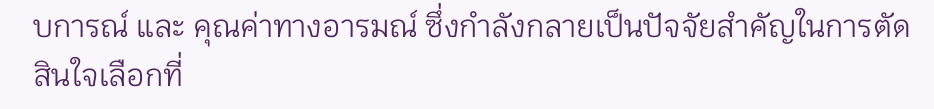บการณ์ และ คุณค่าทางอารมณ์ ซึ่งกำลังกลายเป็นปัจจัยสำคัญในการตัดสินใจเลือกที่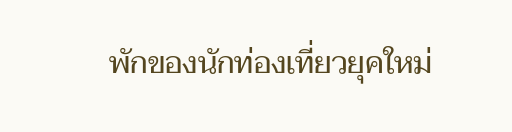พักของนักท่องเที่ยวยุคใหม่